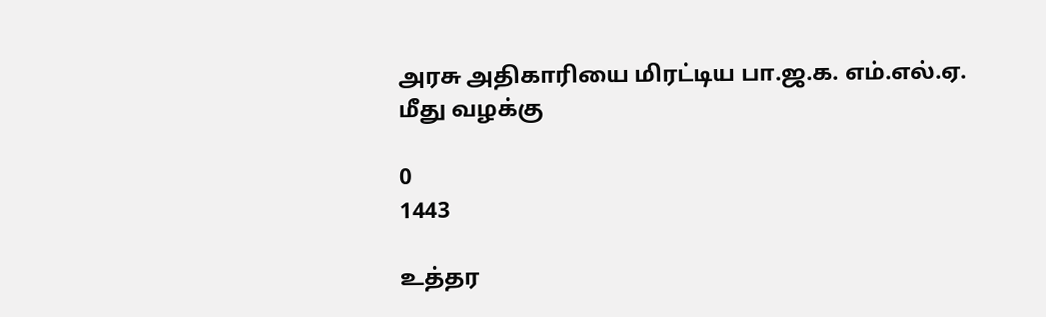அரசு அதிகாரியை மிரட்டிய பா.ஜ.க. எம்.எல்.ஏ. மீது வழக்கு

0
1443

உத்தர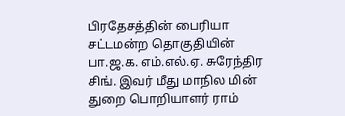பிரதேசத்தின் பைரியா சட்டமன்ற தொகுதியின் பா.ஜ.க. எம்.எல்.ஏ. சுரேந்திர சிங். இவர் மீது மாநில மின் துறை பொறியாளர் ராம்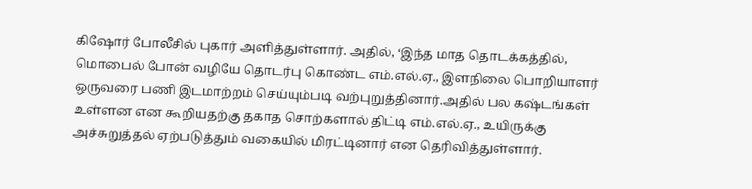கிஷோர் போலீசில் புகார் அளித்துள்ளார். அதில், ‘இந்த மாத தொடக்கத்தில், மொபைல் போன் வழியே தொடர்பு கொண்ட எம்.எல்.ஏ., இளநிலை பொறியாளர் ஒருவரை பணி இடமாற்றம் செய்யும்படி வற்புறுத்தினார்.அதில் பல கஷ்டங்கள் உள்ளன என கூறியதற்கு தகாத சொற்களால் திட்டி எம்.எல்.ஏ., உயிருக்கு அச்சுறுத்தல் ஏற்படுத்தும் வகையில் மிரட்டினார் என தெரிவித்துள்ளார்.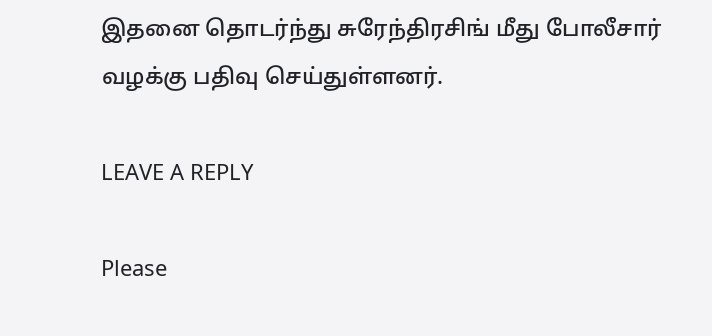இதனை தொடர்ந்து சுரேந்திரசிங் மீது போலீசார் வழக்கு பதிவு செய்துள்ளனர்.

LEAVE A REPLY

Please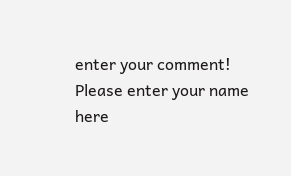enter your comment!
Please enter your name here